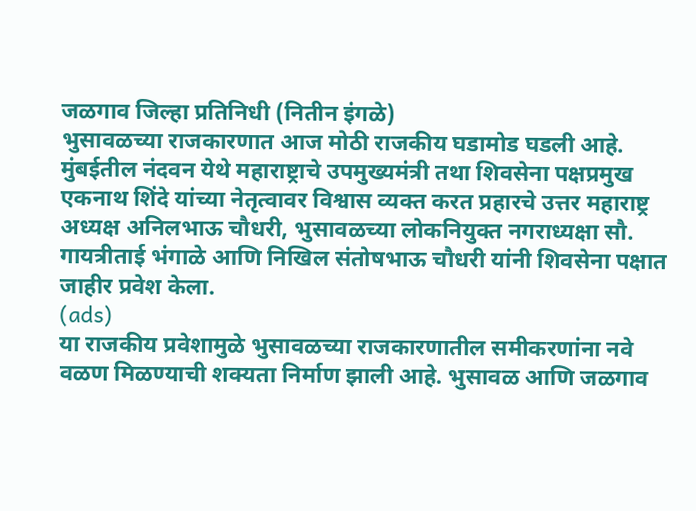जळगाव जिल्हा प्रतिनिधी (नितीन इंगळे)
भुसावळच्या राजकारणात आज मोठी राजकीय घडामोड घडली आहे. मुंबईतील नंदवन येथे महाराष्ट्राचे उपमुख्यमंत्री तथा शिवसेना पक्षप्रमुख एकनाथ शिंदे यांच्या नेतृत्वावर विश्वास व्यक्त करत प्रहारचे उत्तर महाराष्ट्र अध्यक्ष अनिलभाऊ चौधरी, भुसावळच्या लोकनियुक्त नगराध्यक्षा सौ. गायत्रीताई भंगाळे आणि निखिल संतोषभाऊ चौधरी यांनी शिवसेना पक्षात जाहीर प्रवेश केला.
(ads)
या राजकीय प्रवेशामुळे भुसावळच्या राजकारणातील समीकरणांना नवे वळण मिळण्याची शक्यता निर्माण झाली आहे. भुसावळ आणि जळगाव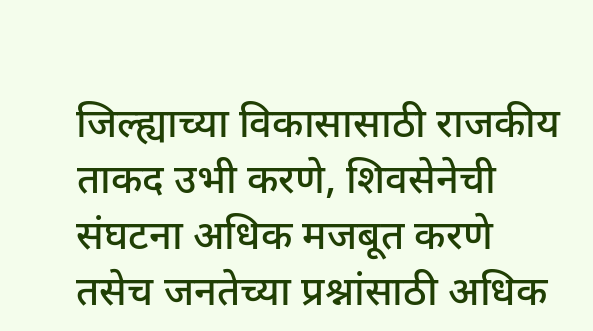जिल्ह्याच्या विकासासाठी राजकीय ताकद उभी करणे, शिवसेनेची संघटना अधिक मजबूत करणे तसेच जनतेच्या प्रश्नांसाठी अधिक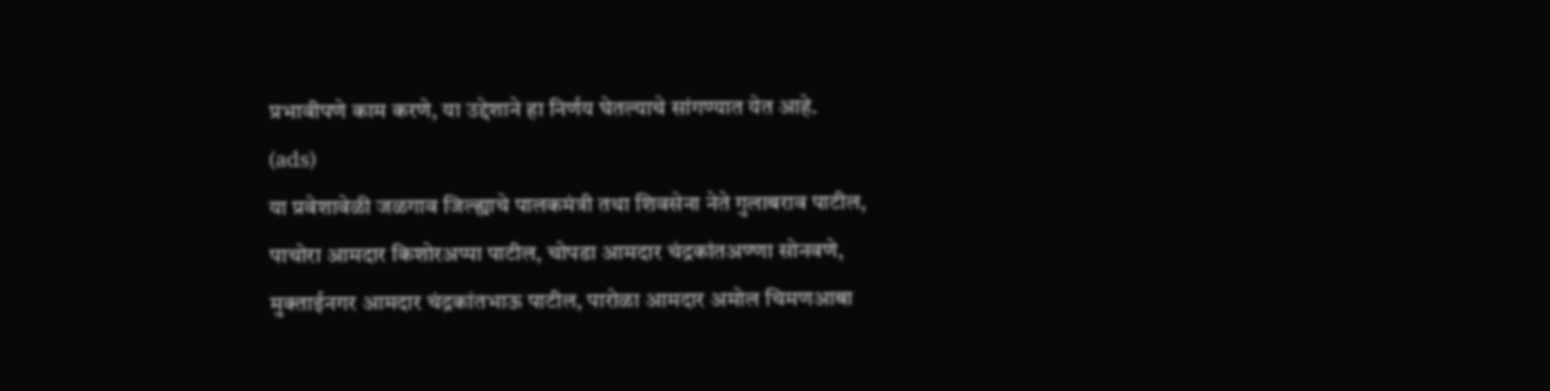प्रभावीपणे काम करणे, या उद्देशाने हा निर्णय घेतल्याचे सांगण्यात येत आहे.
(ads)
या प्रवेशावेळी जळगाव जिल्ह्याचे पालकमंत्री तथा शिवसेना नेते गुलाबराव पाटील, पाचोरा आमदार किशोरअप्पा पाटील, चोपडा आमदार चंद्रकांतअण्णा सोनवणे, मुक्ताईनगर आमदार चंद्रकांतभाऊ पाटील, पारोळा आमदार अमोल चिमणआबा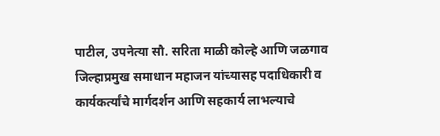पाटील, उपनेत्या सौ. सरिता माळी कोल्हे आणि जळगाव जिल्हाप्रमुख समाधान महाजन यांच्यासह पदाधिकारी व कार्यकर्त्यांचे मार्गदर्शन आणि सहकार्य लाभल्याचे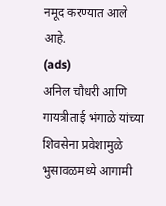नमूद करण्यात आले आहे.
(ads)
अनिल चौधरी आणि गायत्रीताई भंगाळे यांच्या शिवसेना प्रवेशामुळे भुसावळमध्ये आगामी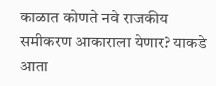काळात कोणते नवे राजकीय समीकरण आकाराला येणार? याकडे आता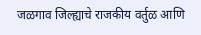जळगाव जिल्ह्याचे राजकीय वर्तुळ आणि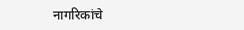नागरिकांचे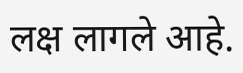लक्ष लागले आहे.